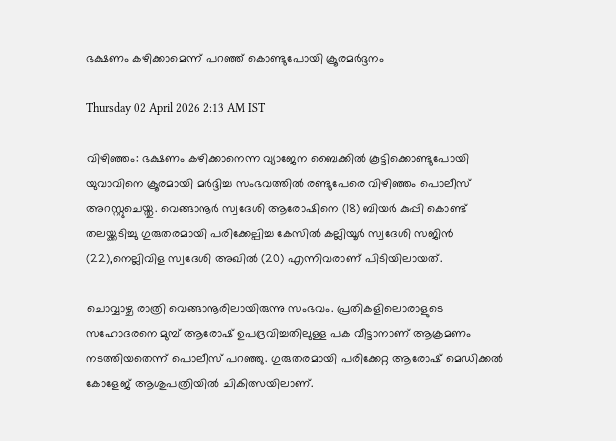ഭക്ഷണം കഴിക്കാമെന്ന് പറഞ്ഞ് കൊണ്ടുപോയി ക്രൂരമർദ്ദനം

Thursday 02 April 2026 2:13 AM IST

വിഴിഞ്ഞം: ഭക്ഷണം കഴിക്കാനെന്ന വ്യാജേന ബൈക്കിൽ കൂട്ടിക്കൊണ്ടുപോയി യുവാവിനെ ക്രൂരമായി മർദ്ദിച്ച സംഭവത്തിൽ രണ്ടുപേരെ വിഴിഞ്ഞം പൊലീസ് അറസ്റ്റുചെയ്തു. വെങ്ങാനൂർ സ്വദേശി ആരോഷിനെ (18) ബിയർ കുപ്പി കൊണ്ട് തലയ്ക്കടിച്ചു ഗുരുതരമായി പരിക്കേല്പിച്ച കേസിൽ കല്ലിയൂർ സ്വദേശി സജിൻ (22),നെല്ലിവിള സ്വദേശി അഖിൽ (20) എന്നിവരാണ് പിടിയിലായത്.

ചൊവ്വാഴ്ച രാത്രി വെങ്ങാനൂരിലായിരുന്നു സംഭവം. പ്രതികളിലൊരാളുടെ സഹോദരനെ മുമ്പ് ആരോഷ് ഉപദ്രവിച്ചതിലുള്ള പക വീട്ടാനാണ് ആക്രമണം നടത്തിയതെന്ന് പൊലീസ് പറഞ്ഞു. ഗുരുതരമായി പരിക്കേറ്റ ആരോഷ് മെഡിക്കൽ കോളേജ് ആശുപത്രിയിൽ ചികിത്സയിലാണ്.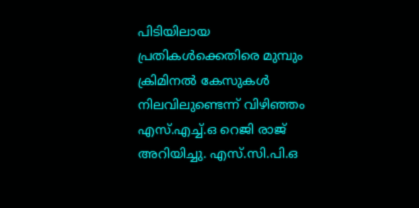പിടിയിലായ പ്രതികൾക്കെതിരെ മുമ്പും ക്രിമിനൽ കേസുകൾ നിലവിലുണ്ടെന്ന് വിഴിഞ്ഞം എസ്.എച്ച്.ഒ റെജി രാജ് അറിയിച്ചു. എസ്.സി.പി.ഒ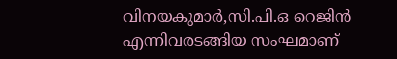വിനയകുമാർ,സി.പി.ഒ റെജിൻ എന്നിവരടങ്ങിയ സംഘമാണ്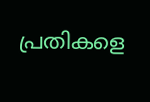പ്രതികളെ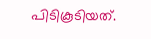പിടികൂടിയത്.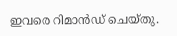ഇവരെ റിമാൻഡ് ചെയ്തു.